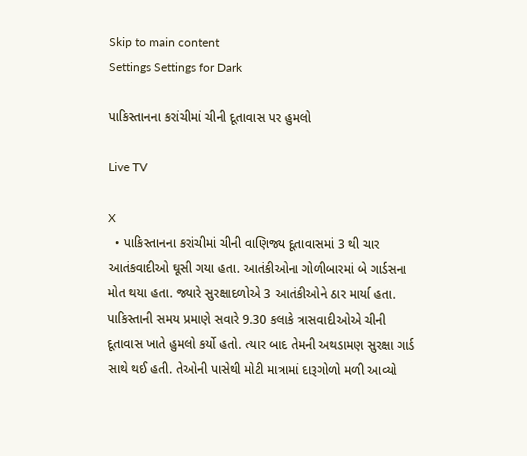Skip to main content
Settings Settings for Dark

પાકિસ્તાનના કરાંચીમાં ચીની દૂતાવાસ પર હુમલો

Live TV

X
  • પાકિસ્તાનના કરાંચીમાં ચીની વાણિજ્ય દૂતાવાસમાં 3 થી ચાર આતંકવાદીઓ ઘૂસી ગયા હતા. આતંકીઓના ગોળીબારમાં બે ગાર્ડસના મોત થયા હતા. જ્યારે સુરક્ષાદળોએ 3 આતંકીઓને ઠાર માર્યા હતા. પાકિસ્તાની સમય પ્રમાણે સવારે 9.30 કલાકે ત્રાસવાદીઓએ ચીની દૂતાવાસ ખાતે હુમલો કર્યો હતો. ત્યાર બાદ તેમની અથડામણ સુરક્ષા ગાર્ડ સાથે થઈ હતી. તેઓની પાસેથી મોટી માત્રામાં દારૂગોળો મળી આવ્યો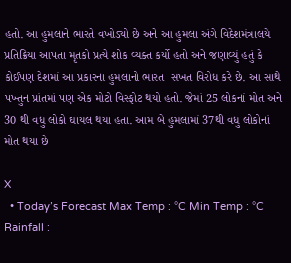હતો. આ હુમલાને ભારતે વખોડ્યો છે અને આ હુમલા અંગે વિદેશમંત્રાલયે પ્રતિક્રિયા આપતા મૃતકો પ્રત્યે શોક વ્યક્ત કર્યો હતો અને જણાવ્યું હતું કે કોઈપણ દેશમાં આ પ્રકારના હુમલાનો ભારત  સખત વિરોધ કરે છે. આ સાથે પખ્તુન પ્રાંતમાં પણ એક મોટો વિસ્ફોટ થયો હતો. જેમાં 25 લોકનાં મોત અને 30 થી વધુ લોકો ઘાયલ થયા હતા. આમ બે હુમલામાં 37થી વધુ લોકોનાં મોત થયા છે

X
  • Today’s Forecast Max Temp : °C Min Temp : °C Rainfall :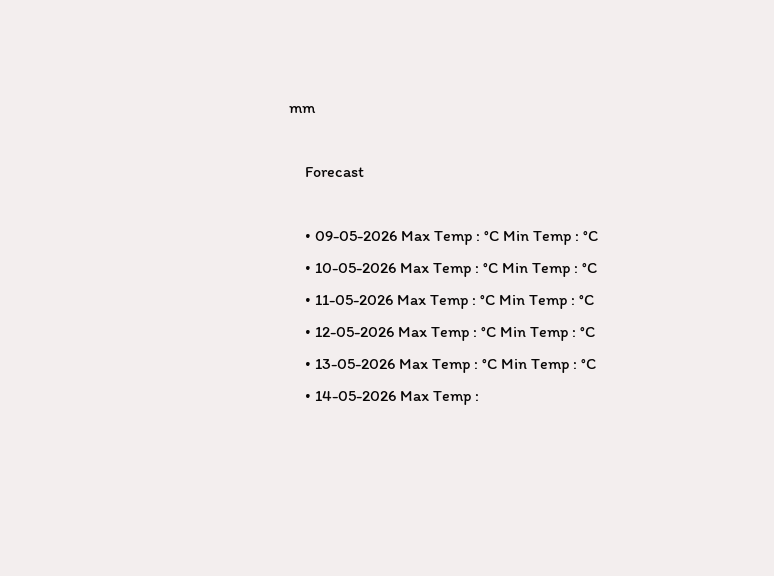mm

    Forecast

    • 09-05-2026 Max Temp : °C Min Temp : °C
    • 10-05-2026 Max Temp : °C Min Temp : °C
    • 11-05-2026 Max Temp : °C Min Temp : °C
    • 12-05-2026 Max Temp : °C Min Temp : °C
    • 13-05-2026 Max Temp : °C Min Temp : °C
    • 14-05-2026 Max Temp :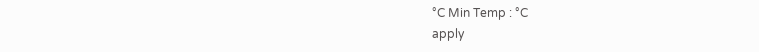°C Min Temp : °C
apply